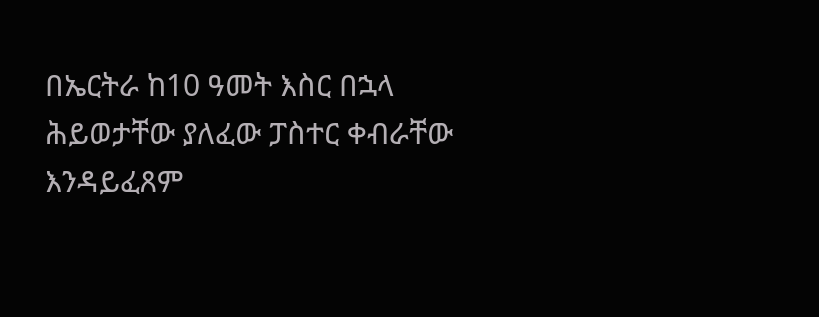በኤርትራ ከ10 ዓመት እስር በኋላ ሕይወታቸው ያለፈው ፓስተር ቀብራቸው እንዳይፈጸም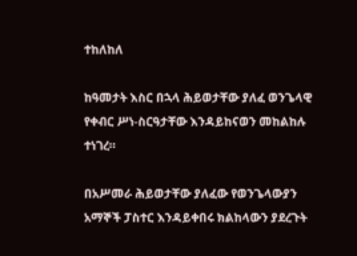ተከለከለ

ከዓመታት እስር በኋላ ሕይወታቸው ያለፈ ወንጌላዊ የቀብር ሥነ-ስርዓታቸው እንዳይከናወን መከልከሉ ተነገረ።

በአሥመራ ሕይወታቸው ያለፈው የወንጌላውያን አማኞች ፓስተር እንዳይቀበሩ ክልከላውን ያደረጉት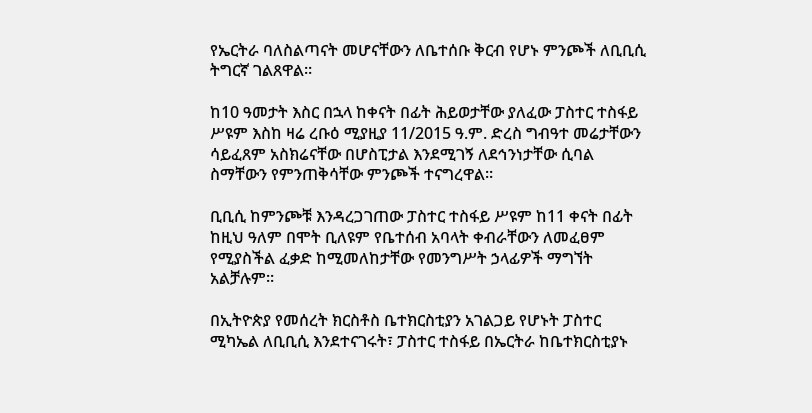የኤርትራ ባለስልጣናት መሆናቸውን ለቤተሰቡ ቅርብ የሆኑ ምንጮች ለቢቢሲ ትግርኛ ገልጸዋል።

ከ10 ዓመታት እስር በኋላ ከቀናት በፊት ሕይወታቸው ያለፈው ፓስተር ተስፋይ ሥዩም እስከ ዛሬ ረቡዕ ሚያዚያ 11/2015 ዓ.ም. ድረስ ግብዓተ መሬታቸውን ሳይፈጸም አስክሬናቸው በሆስፒታል እንደሚገኝ ለደኅንነታቸው ሲባል ስማቸውን የምንጠቅሳቸው ምንጮች ተናግረዋል።

ቢቢሲ ከምንጮቹ እንዳረጋገጠው ፓስተር ተስፋይ ሥዩም ከ11 ቀናት በፊት ከዚህ ዓለም በሞት ቢለዩም የቤተሰብ አባላት ቀብራቸውን ለመፈፀም የሚያስችል ፈቃድ ከሚመለከታቸው የመንግሥት ኃላፊዎች ማግኘት አልቻሉም።

በኢትዮጵያ የመሰረት ክርስቶስ ቤተክርስቲያን አገልጋይ የሆኑት ፓስተር ሚካኤል ለቢቢሲ እንደተናገሩት፣ ፓስተር ተስፋይ በኤርትራ ከቤተክርስቲያኑ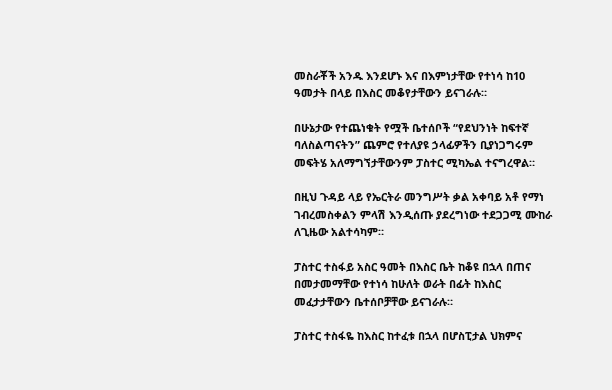መስራቾች አንዱ እንደሆኑ እና በእምነታቸው የተነሳ ከ10 ዓመታት በላይ በእስር መቆየታቸውን ይናገራሉ።

በሁኔታው የተጨነቁት የሟች ቤተሰቦች “የደህንነት ከፍተኛ ባለስልጣናትን” ጨምሮ የተለያዩ ኃላፊዎችን ቢያነጋግሩም መፍትሄ አለማግኘታቸውንም ፓስተር ሚካኤል ተናግረዋል።

በዚህ ጉዳይ ላይ የኤርትራ መንግሥት ቃል አቀባይ አቶ የማነ ገብረመስቀልን ምላሽ እንዲሰጡ ያደረግነው ተደጋጋሚ ሙከራ ለጊዜው አልተሳካም።

ፓስተር ተስፋይ አስር ዓመት በእስር ቤት ከቆዩ በኋላ በጠና በመታመማቸው የተነሳ ከሁለት ወራት በፊት ከእስር መፈታታቸውን ቤተሰቦቻቸው ይናገራሉ።

ፓስተር ተስፋዬ ከእስር ከተፈቱ በኋላ በሆስፒታል ህክምና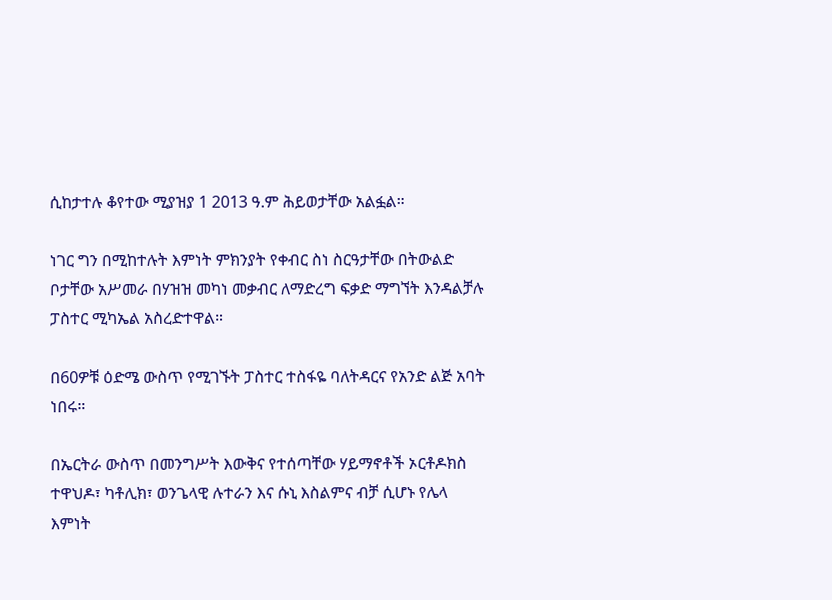ሲከታተሉ ቆየተው ሚያዝያ 1 2013 ዓ.ም ሕይወታቸው አልፏል።

ነገር ግን በሚከተሉት እምነት ምክንያት የቀብር ስነ ስርዓታቸው በትውልድ ቦታቸው አሥመራ በሃዝዝ መካነ መቃብር ለማድረግ ፍቃድ ማግኘት እንዳልቻሉ ፓስተር ሚካኤል አስረድተዋል።

በ60ዎቹ ዕድሜ ውስጥ የሚገኙት ፓስተር ተስፋዬ ባለትዳርና የአንድ ልጅ አባት ነበሩ።

በኤርትራ ውስጥ በመንግሥት እውቅና የተሰጣቸው ሃይማኖቶች ኦርቶዶክስ ተዋህዶ፣ ካቶሊክ፣ ወንጌላዊ ሉተራን እና ሱኒ እስልምና ብቻ ሲሆኑ የሌላ እምነት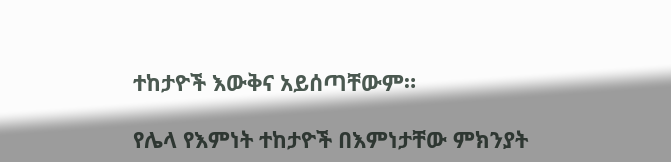ተከታዮች እውቅና አይሰጣቸውም።

የሌላ የእምነት ተከታዮች በእምነታቸው ምክንያት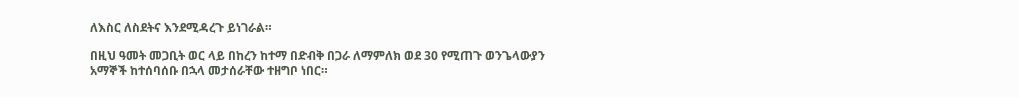ለእስር ለስደትና እንደሚዳረጉ ይነገራል።

በዚህ ዓመት መጋቢት ወር ላይ በከረን ከተማ በድብቅ በጋራ ለማምለክ ወደ 30 የሚጠጉ ወንጌላውያን አማኞች ከተሰባሰቡ በኋላ መታሰራቸው ተዘግቦ ነበር።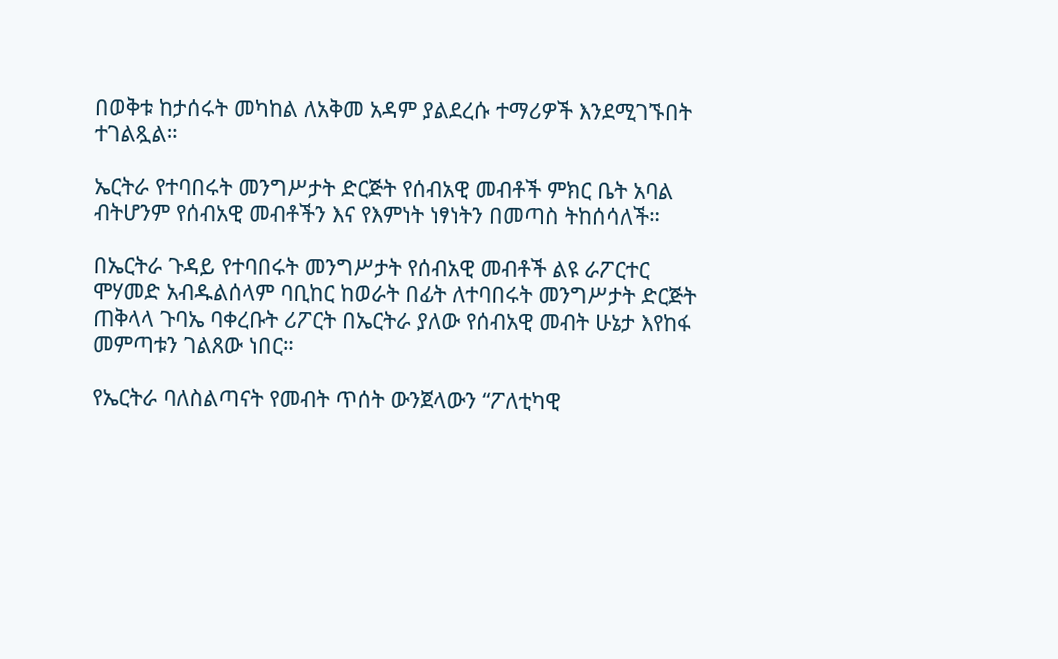በወቅቱ ከታሰሩት መካከል ለአቅመ አዳም ያልደረሱ ተማሪዎች እንደሚገኙበት ተገልጿል።

ኤርትራ የተባበሩት መንግሥታት ድርጅት የሰብአዊ መብቶች ምክር ቤት አባል ብትሆንም የሰብአዊ መብቶችን እና የእምነት ነፃነትን በመጣስ ትከሰሳለች።

በኤርትራ ጉዳይ የተባበሩት መንግሥታት የሰብአዊ መብቶች ልዩ ራፖርተር ሞሃመድ አብዱልሰላም ባቢከር ከወራት በፊት ለተባበሩት መንግሥታት ድርጅት ጠቅላላ ጉባኤ ባቀረቡት ሪፖርት በኤርትራ ያለው የሰብአዊ መብት ሁኔታ እየከፋ መምጣቱን ገልጸው ነበር።

የኤርትራ ባለስልጣናት የመብት ጥሰት ውንጀላውን “ፖለቲካዊ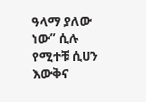ዓላማ ያለው ነው” ሲሉ የሚተቹ ሲሀን እውቅና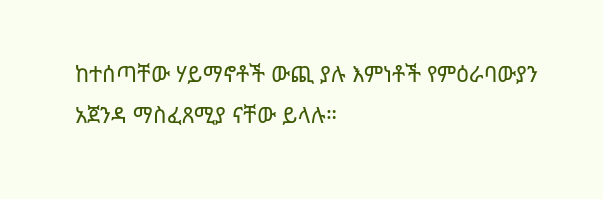ከተሰጣቸው ሃይማኖቶች ውጪ ያሉ እምነቶች የምዕራባውያን አጀንዳ ማስፈጸሚያ ናቸው ይላሉ።